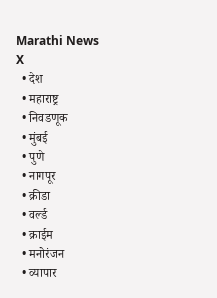Marathi News
X
  • देश
  • महाराष्ट्र
  • निवडणूक
  • मुंबई
  • पुणे
  • नागपूर
  • क्रीडा
  • वर्ल्ड
  • क्राईम
  • मनोरंजन
  • व्यापार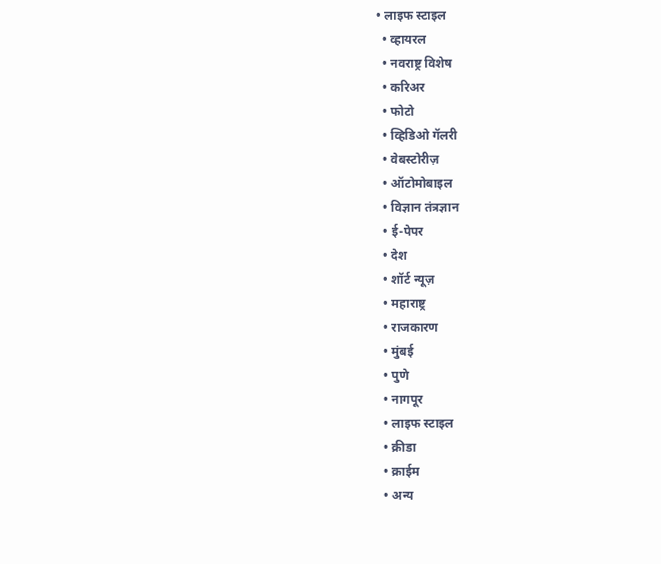• लाइफ स्टाइल
  • व्हायरल
  • नवराष्ट्र विशेष
  • करिअर
  • फोटो
  • व्हिडिओ गॅलरी
  • वेबस्टोरीज़
  • ऑटोमोबाइल
  • विज्ञान तंत्रज्ञान
  • ई-पेपर
  • देश
  • शॉर्ट न्यूज़
  • महाराष्ट्र
  • राजकारण
  • मुंबई
  • पुणे
  • नागपूर
  • लाइफ स्टाइल
  • क्रीडा
  • क्राईम
  • अन्य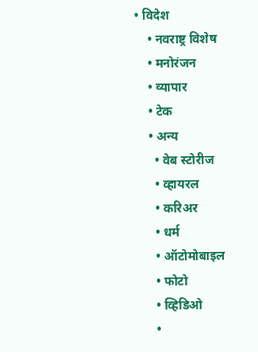• विदेश
    • नवराष्ट्र विशेष
    • मनोरंजन
    • व्यापार
    • टेक
    • अन्य
      • वेब स्टोरीज
      • व्हायरल
      • करिअर
      • धर्म
      • ऑटोमोबाइल
      • फोटो
      • व्हिडिओ
      •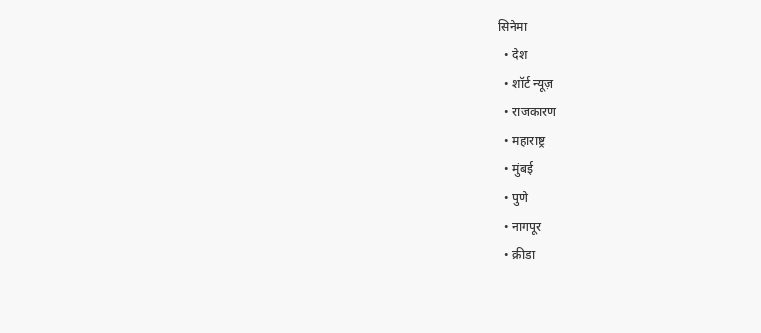सिनेमा
  • देश
  • शॉर्ट न्यूज़
  • राजकारण
  • महाराष्ट्र
  • मुंबई
  • पुणे
  • नागपूर
  • क्रीडा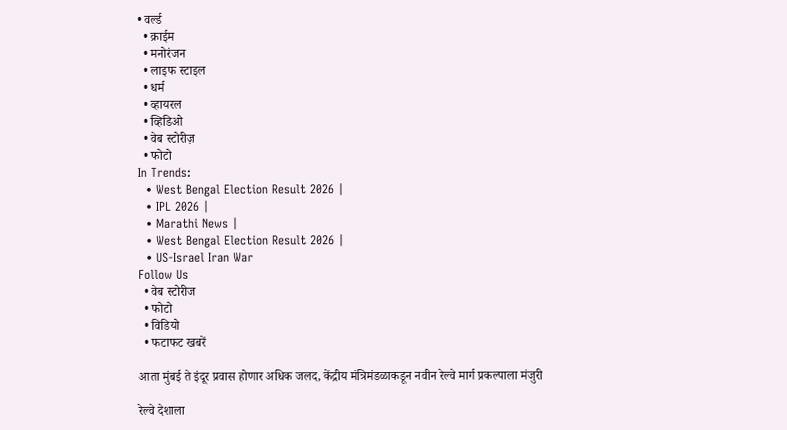• वर्ल्ड
  • क्राईम
  • मनोरंजन
  • लाइफ स्टाइल
  • धर्म
  • व्हायरल
  • व्हिडिओ
  • वेब स्टोरीज़
  • फोटो
In Trends:
  • West Bengal Election Result 2026 |
  • IPL 2026 |
  • Marathi News |
  • West Bengal Election Result 2026 |
  • US-Israel Iran War
Follow Us
  • वेब स्टोरीज
  • फोटो
  • विडियो
  • फटाफट खबरें

आता मुंबई ते इंदूर प्रवास होणार अधिक जलद, केंद्रीय मंत्रिमंडळाकडून नवीन रेल्वे मार्ग प्रकल्पाला मंजुरी

रेल्वे देशाला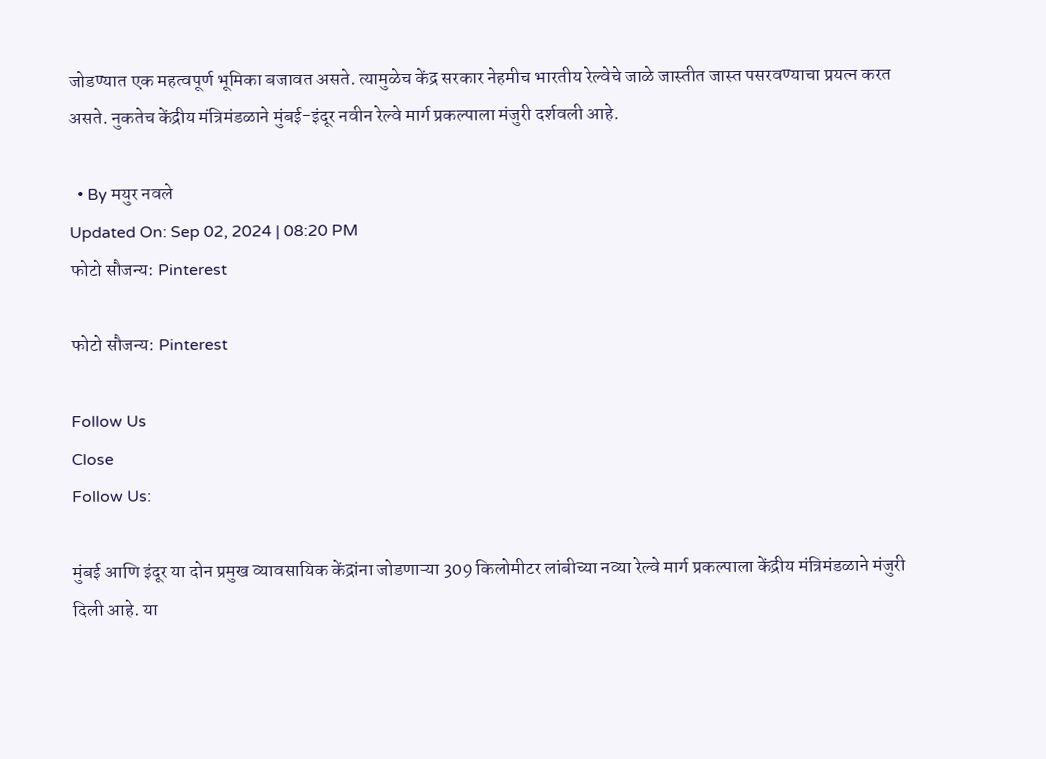जोडण्यात एक महत्वपूर्ण भूमिका बजावत असते. त्यामुळेच केंद्र सरकार नेहमीच भारतीय रेल्वेचे जाळे जास्तीत जास्त पसरवण्याचा प्रयत्न करत असते. नुकतेच केंद्रीय मंत्रिमंडळाने मुंबई-इंदूर नवीन रेल्वे मार्ग प्रकल्पाला मंजुरी दर्शवली आहे.

  • By मयुर नवले
Updated On: Sep 02, 2024 | 08:20 PM
फोटो सौजन्य: Pinterest

फोटो सौजन्य: Pinterest

Follow Us
Close
Follow Us:

मुंबई आणि इंदूर या दोन प्रमुख व्यावसायिक केंद्रांना जोडणाऱ्या 309 किलोमीटर लांबीच्या नव्या रेल्वे मार्ग प्रकल्पाला केंद्रीय मंत्रिमंडळाने मंजुरी दिली आहे. या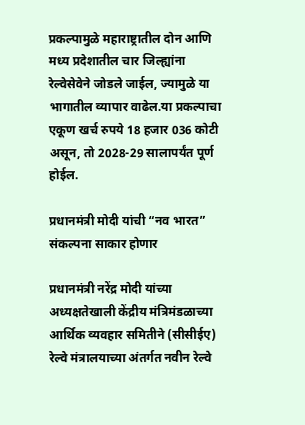प्रकल्पामुळे महाराष्ट्रातील दोन आणि मध्य प्रदेशातील चार जिल्ह्यांना रेल्वेसेवेने जोडले जाईल, ज्यामुळे या भागातील व्यापार वाढेल.या प्रकल्पाचा एकूण खर्च रुपये 18 हजार 036 कोटी असून, तो 2028-29 सालापर्यंत पूर्ण होईल.

प्रधानमंत्री मोदी यांची “नव भारत” संकल्पना साकार होणार

प्रधानमंत्री नरेंद्र मोदी यांच्या अध्यक्षतेखाली केंद्रीय मंत्रिमंडळाच्या आर्थिक व्यवहार समितीने (सीसीईए) रेल्वे मंत्रालयाच्या अंतर्गत नवीन रेल्वे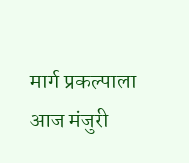मार्ग प्रकल्पाला आज मंजुरी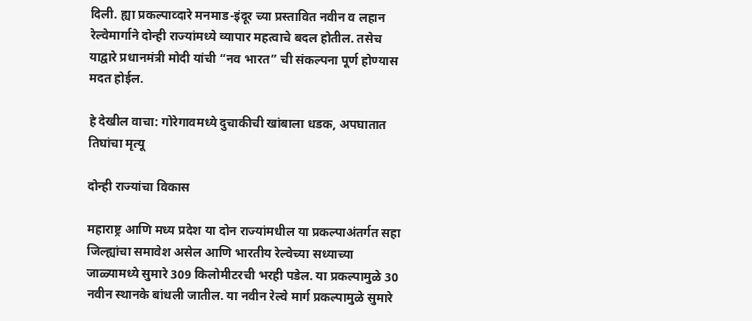दिली. ह्या प्रकल्पाव्दारे मनमाड-इंदूर च्या प्रस्तावित नवीन व लहान रेल्वेमार्गाने दोन्ही राज्यांमध्ये व्यापार महत्वाचे बदल होतील. तसेच याद्वारे प्रधानमंत्री मोदी यांची “नव भारत” ची संकल्पना पूर्ण होण्यास मदत होईल.

हे देखील वाचा: गोरेगावमध्ये दुचाकीची खांबाला धडक, अपघातात तिघांचा मृत्यू

दोन्ही राज्यांचा विकास

महाराष्ट्र आणि मध्य प्रदेश या दोन राज्यांमधील या प्रकल्पाअंतर्गत सहा जिल्ह्यांचा समावेश असेल आणि भारतीय रेल्वेच्या सध्याच्या जाळ्यामध्ये सुमारे 309 किलोमीटरची भरही पडेल. या प्रकल्पामुळे 30 नवीन स्थानके बांधली जातील. या नवीन रेल्वे मार्ग प्रकल्पामुळे सुमारे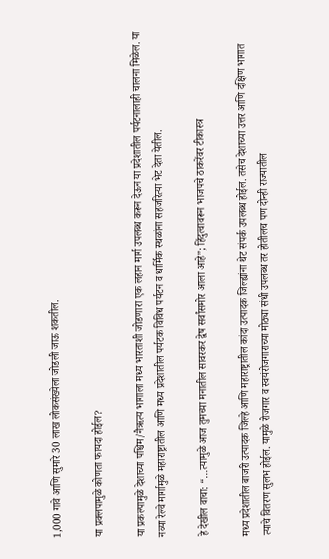1,000 गावे आणि सुमारे 30 लाख लोकसंख्येला जोडली जाऊ शकतील.

या प्रक्लपामुळे कोणता फायदा होईल?

या प्रकल्पामुळे देशाच्या पश्चिम/नैऋत्य भागाला मध्य भारताशी जोडणारा एक लहान मार्ग उपलब्ध करून देऊन या प्रदेशातील पर्यटनालाही चालना मिळेल. या नव्या रेल्वे मार्गामुळे महाराष्ट्रातील आणि मध्य प्रदेशातील पर्यटक विविध पर्यटन व धार्मिक स्थळांना सहजरित्या भेट देता येतील.

हे देखील वाचा: “…त्यामुळे आज तुमच्या मनातील सावरकर द्वेष सर्वांसमोर आला आहे”; हिंदुत्वावरून भाजपचे ठाकरेंवर टीकास्त्र

मध्य प्रदेशातील बाजरी उत्पादक जिल्हे आणि महाराष्ट्रातील कांदा उत्पादक जिल्ह्यांना थेट संपर्क उपलब्ध होईल. तसेच देशाच्या उत्तर आणि दक्षिण भागात त्याचे वितरण सुलभ होईल. यामुळे रोजगार व स्वयंरोजगाराच्या मोठ्या संधी उपलब्ध तर होतीलच पण दोन्ही राज्यातील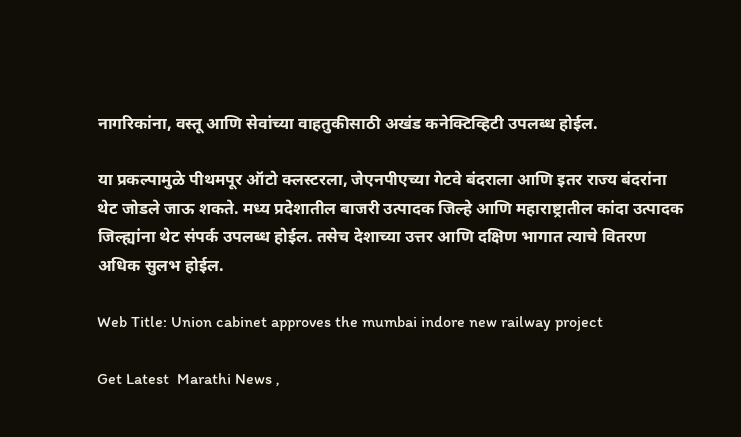नागरिकांना, वस्तू आणि सेवांच्या वाहतुकीसाठी अखंड कनेक्टिव्हिटी उपलब्ध होईल.

या प्रकल्पामुळे पीथमपूर ऑटो क्लस्टरला, जेएनपीएच्या गेटवे बंदराला आणि इतर राज्य बंदरांना थेट जोडले जाऊ शकते. मध्य प्रदेशातील बाजरी उत्पादक जिल्हे आणि महाराष्ट्रातील कांदा उत्पादक जिल्ह्यांना थेट संपर्क उपलब्ध होईल. तसेच देशाच्या उत्तर आणि दक्षिण भागात त्याचे वितरण अधिक सुलभ होईल.

Web Title: Union cabinet approves the mumbai indore new railway project

Get Latest  Marathi News ,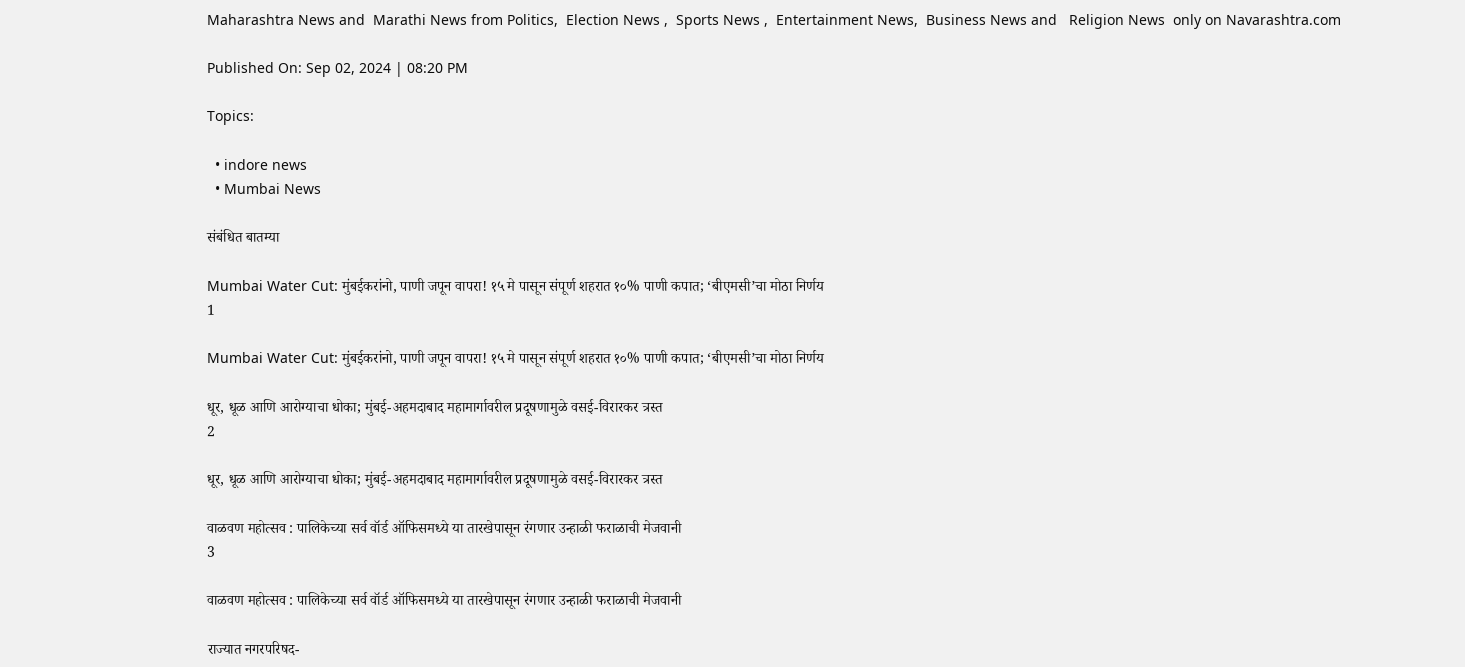Maharashtra News and  Marathi News from Politics,  Election News ,  Sports News ,  Entertainment News,  Business News and   Religion News  only on Navarashtra.com

Published On: Sep 02, 2024 | 08:20 PM

Topics:

  • indore news
  • Mumbai News

संबंधित बातम्या

Mumbai Water Cut: मुंबईकरांनो, पाणी जपून वापरा! १५ मे पासून संपूर्ण शहरात १०% पाणी कपात; ‘बीएमसी’चा मोठा निर्णय
1

Mumbai Water Cut: मुंबईकरांनो, पाणी जपून वापरा! १५ मे पासून संपूर्ण शहरात १०% पाणी कपात; ‘बीएमसी’चा मोठा निर्णय

धूर, धूळ आणि आरोग्याचा धोका; मुंबई-अहमदाबाद महामार्गावरील प्रदूषणामुळे वसई-विरारकर त्रस्त
2

धूर, धूळ आणि आरोग्याचा धोका; मुंबई-अहमदाबाद महामार्गावरील प्रदूषणामुळे वसई-विरारकर त्रस्त

वाळवण महोत्सव : पालिकेच्या सर्व वॉर्ड ऑफिसमध्ये या तारखेपासून रंगणार उन्हाळी फराळाची मेजवानी
3

वाळवण महोत्सव : पालिकेच्या सर्व वॉर्ड ऑफिसमध्ये या तारखेपासून रंगणार उन्हाळी फराळाची मेजवानी

राज्यात नगरपरिषद-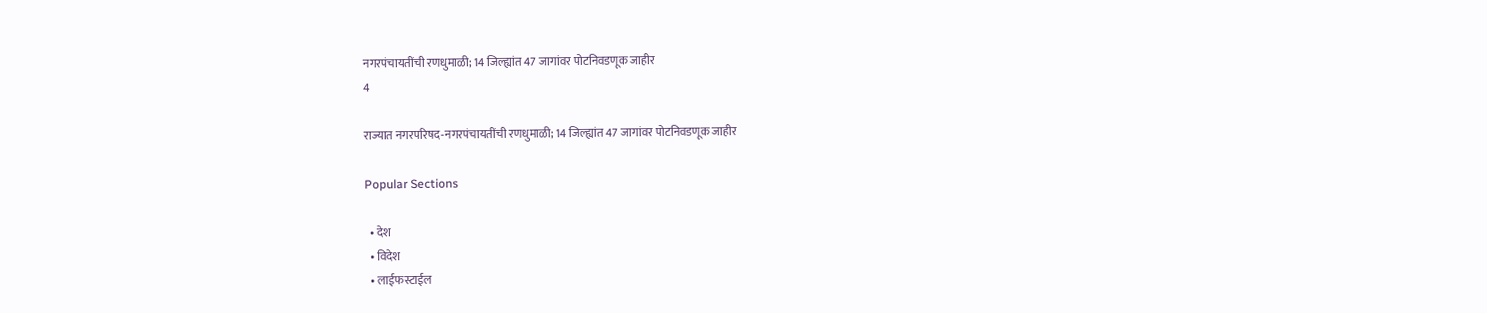नगरपंचायतींची रणधुमाळी; 14 जिल्ह्यांत 47 जागांवर पोटनिवडणूक जाहीर
4

राज्यात नगरपरिषद-नगरपंचायतींची रणधुमाळी; 14 जिल्ह्यांत 47 जागांवर पोटनिवडणूक जाहीर

Popular Sections

  • देश
  • विदेश
  • लाईफस्टाईल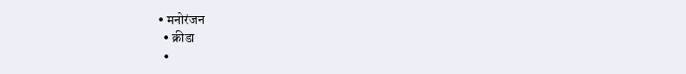• मनोरंजन
  • क्रीडा
  •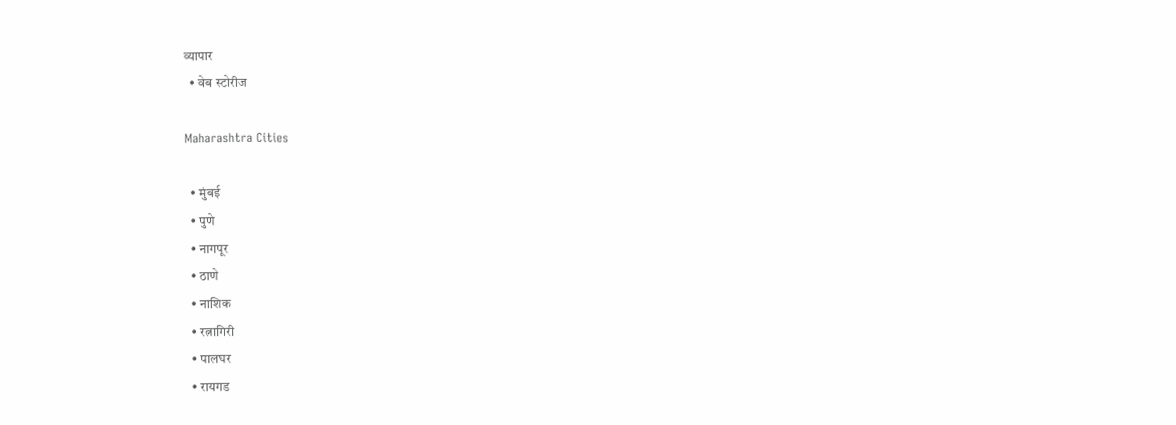व्यापार
  • वेब स्टोरीज

Maharashtra Cities

  • मुंबई
  • पुणे
  • नागपूर
  • ठाणे
  • नाशिक
  • रत्नागिरी
  • पालघर
  • रायगड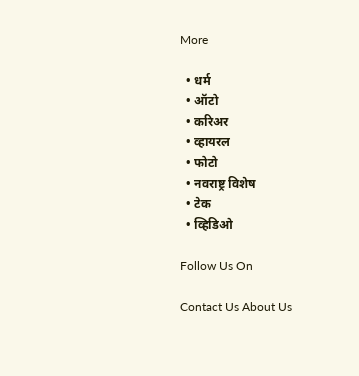More

  • धर्म
  • ऑटो
  • करिअर
  • व्हायरल
  • फोटो
  • नवराष्ट्र विशेष
  • टेक
  • व्हिडिओ

Follow Us On

Contact Us About Us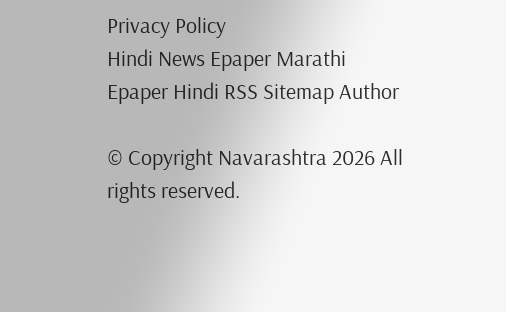Privacy Policy
Hindi News Epaper Marathi Epaper Hindi RSS Sitemap Author

© Copyright Navarashtra 2026 All rights reserved.